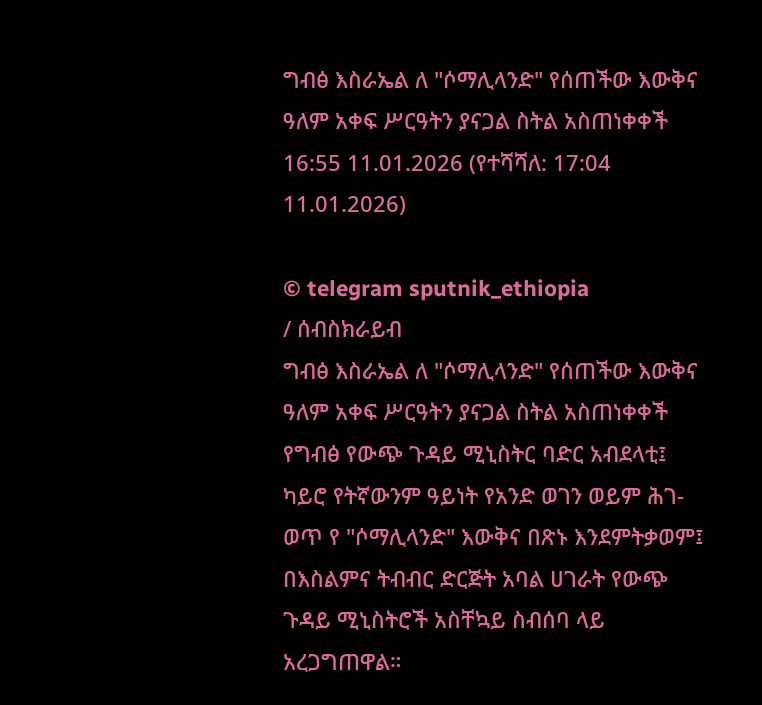ግብፅ እስራኤል ለ "ሶማሊላንድ" የሰጠችው እውቅና ዓለም አቀፍ ሥርዓትን ያናጋል ስትል አስጠነቀቀች
16:55 11.01.2026 (የተሻሻለ: 17:04 11.01.2026)

© telegram sputnik_ethiopia
/ ሰብስክራይብ
ግብፅ እስራኤል ለ "ሶማሊላንድ" የሰጠችው እውቅና ዓለም አቀፍ ሥርዓትን ያናጋል ስትል አስጠነቀቀች
የግብፅ የውጭ ጉዳይ ሚኒስትር ባድር አብደላቲ፤ ካይሮ የትኛውንም ዓይነት የአንድ ወገን ወይም ሕገ-ወጥ የ "ሶማሊላንድ" እውቅና በጽኑ እንደምትቃወም፤ በእስልምና ትብብር ድርጅት አባል ሀገራት የውጭ ጉዳይ ሚኒስትሮች አስቸኳይ ስብሰባ ላይ አረጋግጠዋል።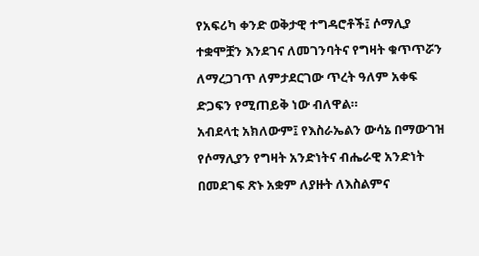የአፍሪካ ቀንድ ወቅታዊ ተግዳሮቶች፤ ሶማሊያ ተቋሞቿን እንደገና ለመገንባትና የግዛት ቁጥጥሯን ለማረጋገጥ ለምታደርገው ጥረት ዓለም አቀፍ ድጋፍን የሚጠይቅ ነው ብለዋል።
አብደላቲ አክለውም፤ የእስራኤልን ውሳኔ በማውገዝ የሶማሊያን የግዛት አንድነትና ብሔራዊ አንድነት በመደገፍ ጽኑ አቋም ለያዙት ለእስልምና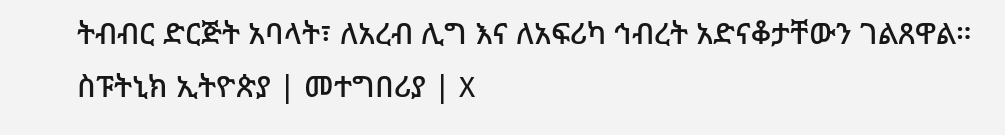ትብብር ድርጅት አባላት፣ ለአረብ ሊግ እና ለአፍሪካ ኅብረት አድናቆታቸውን ገልጸዋል።
ስፑትኒክ ኢትዮጵያ | መተግበሪያ | X